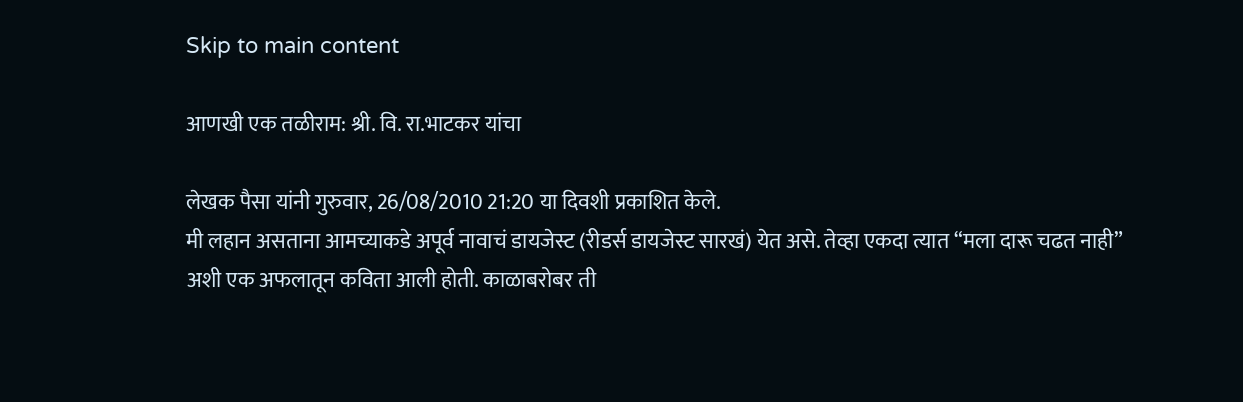Skip to main content

आणखी एक तळीराम: श्री. वि. रा.भाटकर यांचा

लेखक पैसा यांनी गुरुवार, 26/08/2010 21:20 या दिवशी प्रकाशित केले.
मी लहान असताना आमच्याकडे अपूर्व नावाचं डायजेस्ट (रीडर्स डायजेस्ट सारखं) येत असे. तेव्हा एकदा त्यात “मला दारू चढत नाही” अशी एक अफलातून कविता आली होती. काळाबरोबर ती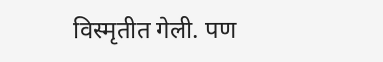विस्मृतीत गेली. पण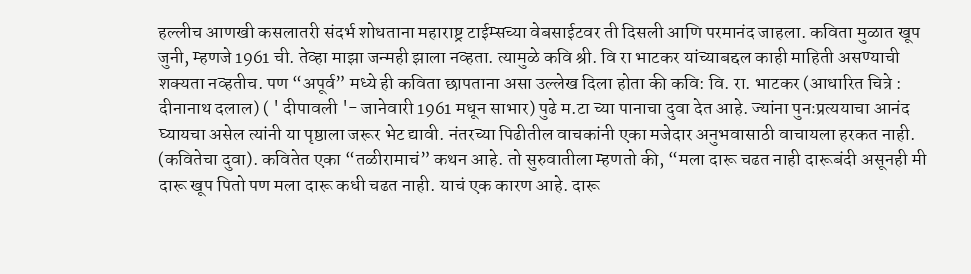हल्लीच आणखी कसलातरी संदर्भ शोधताना महाराष्ट्र टाईम्सच्या वेबसाईटवर ती दिसली आणि परमानंद जाहला. कविता मुळात खूप जुनी, म्हणजे 1961 ची. तेव्हा माझा जन्मही झाला नव्हता. त्यामुळे कवि श्री. वि रा भाटकर यांच्याबद्दल काही माहिती असण्याची शक्यता नव्हतीच. पण “अपूर्व” मध्ये ही कविता छापताना असा उल्लेख दिला होता की कवि: वि. रा. भाटकर (आधारित चित्रे : दीनानाथ दलाल) ( ' दीपावली '- जानेवारी 1961 मधून साभार) पुढे म.टा च्या पानाचा दुवा देत आहे. ज्यांना पुनःप्रत्ययाचा आनंद घ्यायचा असेल त्यांनी या पृष्ठाला जरूर भेट द्यावी. नंतरच्या पिढीतील वाचकांनी एका मजेदार अनुभवासाठी वाचायला हरकत नाही. (कवितेचा दुवा). कवितेत एका “तळीरामाचं” कथन आहे. तो सुरुवातीला म्हणतो की, “मला दारू चढत नाही दारूबंदी असूनही मी दारू खूप पितो पण मला दारू कधी चढत नाही. याचं एक कारण आहे. दारू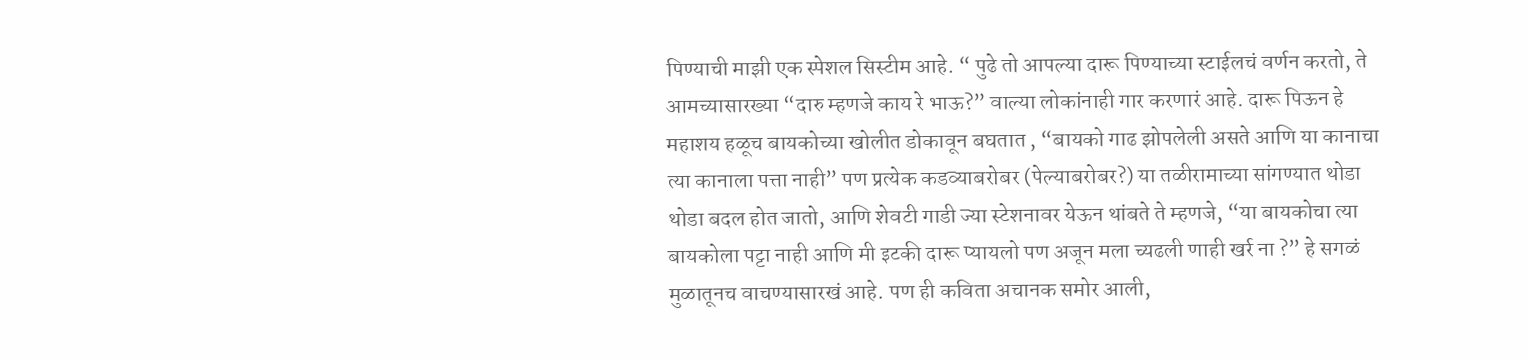पिण्याची माझी एक स्पेशल सिस्टीम आहे. “ पुढे तो आपल्या दारू पिण्याच्या स्टाईलचं वर्णन करतो, ते आमच्यासारख्या “दारु म्हणजे काय रे भाऊ?” वाल्या लोकांनाही गार करणारं आहे. दारू पिऊन हे महाशय हळूच बायकोच्या खोलीत डोकावून बघतात , “बायको गाढ झोपलेली असते आणि या कानाचा त्या कानाला पत्ता नाही” पण प्रत्येक कडव्याबरोबर (पेल्याबरोबर?) या तळीरामाच्या सांगण्यात थोडा थोडा बदल होत जातो, आणि शेवटी गाडी ज्या स्टेशनावर येऊन थांबते ते म्हणजे, “या बायकोचा त्या बायकोला पट्टा नाही आणि मी इटकी दारू प्यायलो पण अजून मला च्यढली णाही खर्र ना ?” हे सगळं मुळातूनच वाचण्यासारखं आहे. पण ही कविता अचानक समोर आली,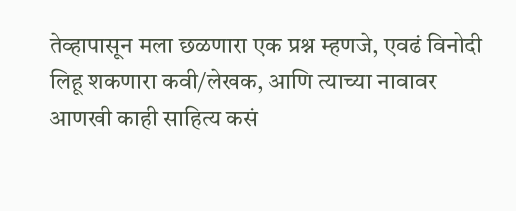तेव्हापासून मला छळणारा एक प्रश्न म्हणजे, एवढं विनोदी लिहू शकणारा कवी/लेखक, आणि त्याच्या नावावर आणखी काही साहित्य कसं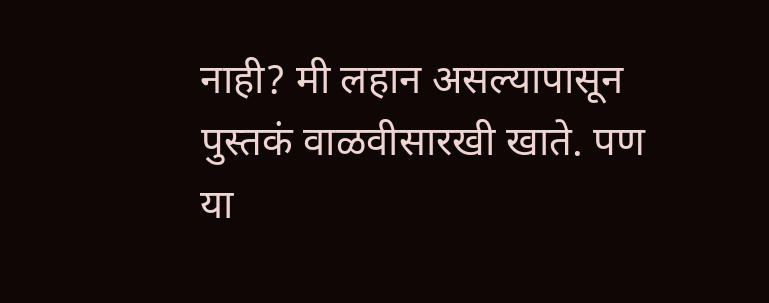नाही? मी लहान असल्यापासून पुस्तकं वाळवीसारखी खाते. पण या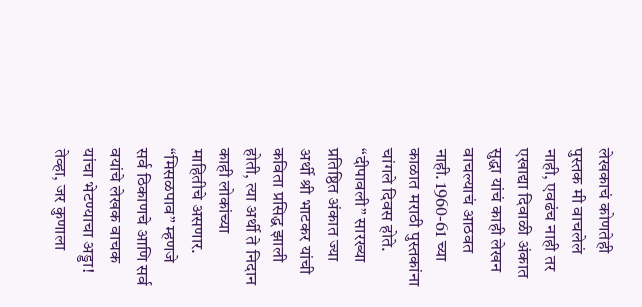लेखकाचं कोणतेही पुस्तक मी वाचलेलं नाही, एवढंच नाही तर एखाद्या दिवाळी अंकात सुद्धा यांचं काही लेखन वाचल्याचं आठवत नाही. 1960-61 च्या काळात मराठी पुस्तकांना चांगले दिवस होते. “दीपावली” सारख्या प्रतिष्ठित अंकात ज्या अर्थी श्री भाटकर यांची कविता प्रसिद्ध झाली होती, त्या अर्थी ते निदान काही लोकांच्या माहितीचे असणार. “मिसळपाव” म्हणजे सर्व ठिकाणचे आणि सर्व वयांचे लेखक वाचक यांचा भेटण्याचा अड्डा! तेव्हा, जर कुणाला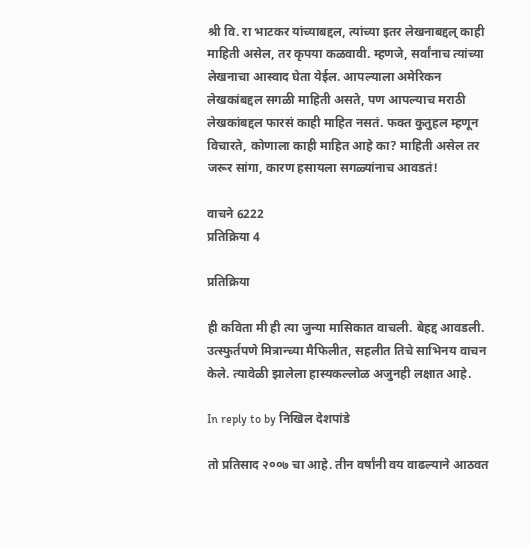श्री वि. रा भाटकर यांच्याबद्दल, त्यांच्या इतर लेखनाबद्दल् काही माहिती असेल, तर कृपया कळवावी. म्हणजे, सर्वांनाच त्यांच्या लेखनाचा आस्वाद घेता येईल. आपल्याला अमेरिकन लेखकांबद्दल सगळी माहिती असते, पण आपल्याच मराठी लेखकांबद्दल फारसं काही माहित नसतं. फक्त कुतुहल म्हणून विचारते, कोणाला काही माहित आहे का? माहिती असेल तर जरूर सांगा, कारण हसायला सगळ्यांनाच आवडतं!

वाचने 6222
प्रतिक्रिया 4

प्रतिक्रिया

ही कविता मी ही त्या जुन्या मासिकात वाचली. बेहद्द आवडली. उत्स्फुर्तपणे मित्रान्च्या मैफिलीत, सहलीत तिचे साभिनय वाचन केले. त्यावेळी झालेला हास्यकल्लोळ अजुनही लक्षात आहे.

In reply to by निखिल देशपांडे

तो प्रतिसाद २००७ चा आहे. तीन वर्षांनी वय वाढल्याने आठवत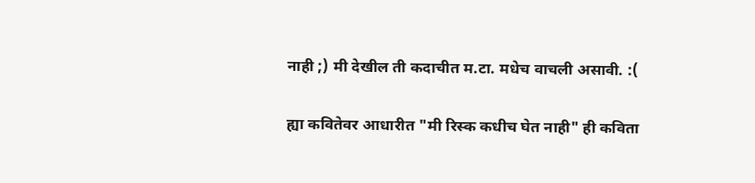नाही ;) मी देखील ती कदाचीत म.टा. मधेच वाचली असावी. :(

ह्या कवितेवर आधारीत "मी रिस्क कधीच घेत नाही" ही कविता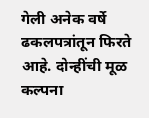गेली अनेक वर्षे ढकलपत्रांतून फिरते आहे. दोन्हींची मूळ कल्पना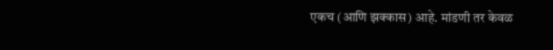एकच (आणि झक्कास) आहे. मांडणी तर केवळ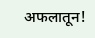अफलातून!